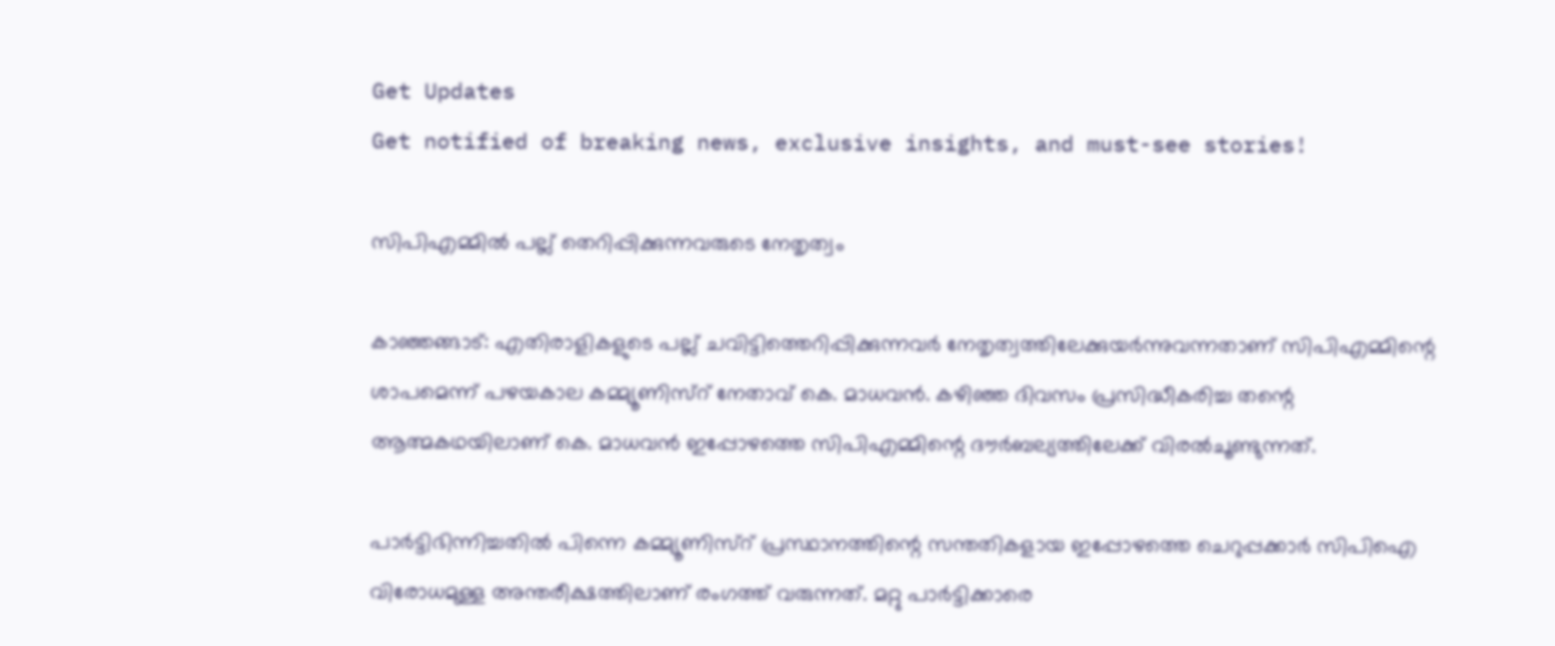Get Updates
Get notified of breaking news, exclusive insights, and must-see stories!

സിപിഎമ്മില്‍ പല്ല് തെറിപ്പിക്കുന്നവരുടെ നേതൃത്വം

കാഞ്ഞങ്ങാട്: എതിരാളികളുടെ പല്ല് ചവിട്ടിത്തെറിപ്പിക്കുന്നവര്‍ നേതൃത്വത്തിലേക്കുയര്‍ന്നുവന്നതാണ് സിപിഎമ്മിന്റെ ശാപമെന്ന് പഴയകാല കമ്മ്യൂണിസ്റ് നേതാവ് കെ. മാധവന്‍. കഴിഞ്ഞ ദിവസം പ്രസിദ്ധീകരിച്ച തന്റെ ആത്മകഥയിലാണ് കെ. മാധവന്‍ ഇപ്പോഴത്തെ സിപിഎമ്മിന്റെ ദൗര്‍ബല്യത്തിലേക്ക് വിരല്‍ചൂണ്ടുന്നത്.

പാര്‍ട്ടിഭിന്നിച്ചതില്‍ പിന്നെ കമ്മ്യൂണിസ്റ് പ്രസ്ഥാനത്തിന്റെ സന്തതികളായ ഇപ്പോഴത്തെ ചെറുപ്പക്കാര്‍ സിപിഐ വിരോധമുള്ള അന്തരീക്ഷത്തിലാണ് രംഗത്ത് വരുന്നത്. മറ്റു പാര്‍ട്ടിക്കാരെ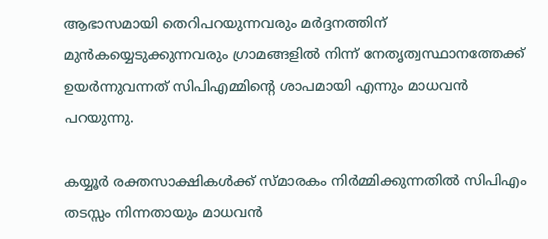ആഭാസമായി തെറിപറയുന്നവരും മര്‍ദ്ദനത്തിന് മുന്‍കയ്യെടുക്കുന്നവരും ഗ്രാമങ്ങളില്‍ നിന്ന് നേതൃത്വസ്ഥാനത്തേക്ക് ഉയര്‍ന്നുവന്നത് സിപിഎമ്മിന്റെ ശാപമായി എന്നും മാധവന്‍ പറയുന്നു.

കയ്യൂര്‍ രക്തസാക്ഷികള്‍ക്ക് സ്മാരകം നിര്‍മ്മിക്കുന്നതില്‍ സിപിഎം തടസ്സം നിന്നതായും മാധവന്‍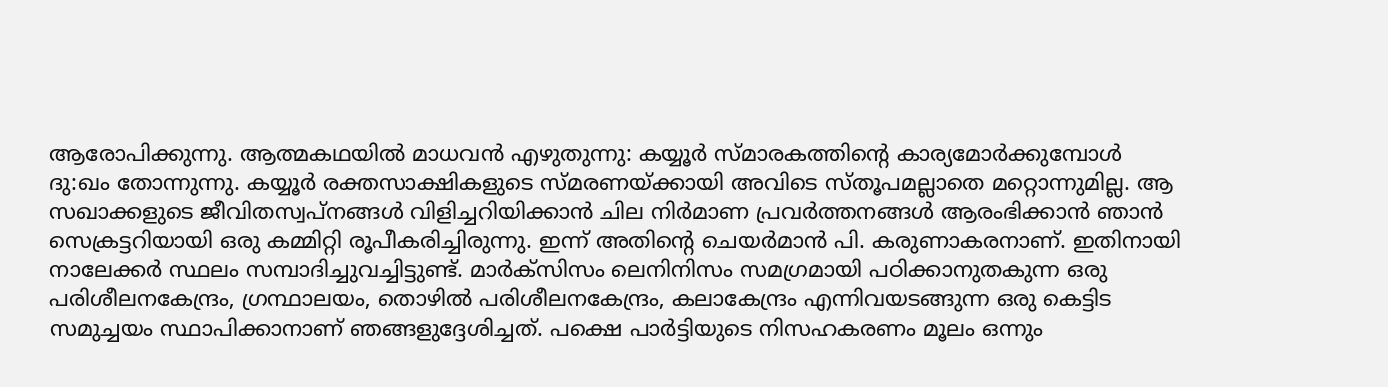ആരോപിക്കുന്നു. ആത്മകഥയില്‍ മാധവന്‍ എഴുതുന്നു: കയ്യൂര്‍ സ്മാരകത്തിന്റെ കാര്യമോര്‍ക്കുമ്പോള്‍ ദു:ഖം തോന്നുന്നു. കയ്യൂര്‍ രക്തസാക്ഷികളുടെ സ്മരണയ്ക്കായി അവിടെ സ്തൂപമല്ലാതെ മറ്റൊന്നുമില്ല. ആ സഖാക്കളുടെ ജീവിതസ്വപ്നങ്ങള്‍ വിളിച്ചറിയിക്കാന്‍ ചില നിര്‍മാണ പ്രവര്‍ത്തനങ്ങള്‍ ആരംഭിക്കാന്‍ ഞാന്‍ സെക്രട്ടറിയായി ഒരു കമ്മിറ്റി രൂപീകരിച്ചിരുന്നു. ഇന്ന് അതിന്റെ ചെയര്‍മാന്‍ പി. കരുണാകരനാണ്. ഇതിനായി നാലേക്കര്‍ സ്ഥലം സമ്പാദിച്ചുവച്ചിട്ടുണ്ട്. മാര്‍ക്സിസം ലെനിനിസം സമഗ്രമായി പഠിക്കാനുതകുന്ന ഒരു പരിശീലനകേന്ദ്രം, ഗ്രന്ഥാലയം, തൊഴില്‍ പരിശീലനകേന്ദ്രം, കലാകേന്ദ്രം എന്നിവയടങ്ങുന്ന ഒരു കെട്ടിട സമുച്ചയം സ്ഥാപിക്കാനാണ് ഞങ്ങളുദ്ദേശിച്ചത്. പക്ഷെ പാര്‍ട്ടിയുടെ നിസഹകരണം മൂലം ഒന്നും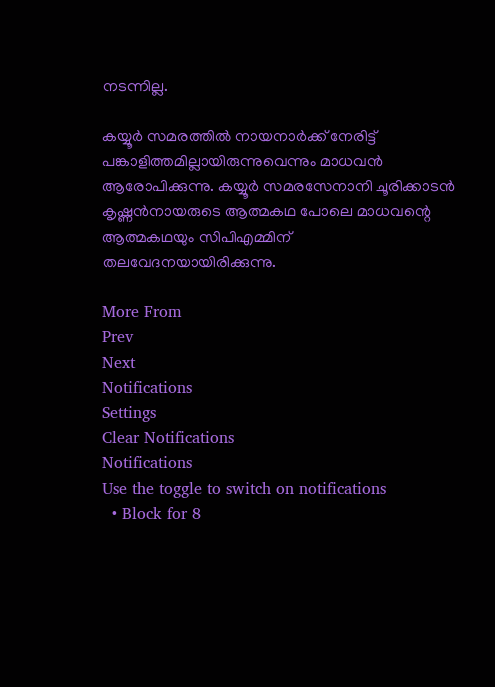നടന്നില്ല.

കയ്യൂര്‍ സമരത്തില്‍ നായനാര്‍ക്ക് നേരിട്ട് പങ്കാളിത്തമില്ലായിരുന്നുവെന്നും മാധവന്‍ ആരോപിക്കുന്നു. കയ്യൂര്‍ സമരസേനാനി ചൂരിക്കാടന്‍ കൃഷ്ണന്‍നായരുടെ ആത്മകഥ പോലെ മാധവന്റെ ആത്മകഥയും സിപിഎമ്മിന് തലവേദനയായിരിക്കുന്നു.

More From
Prev
Next
Notifications
Settings
Clear Notifications
Notifications
Use the toggle to switch on notifications
  • Block for 8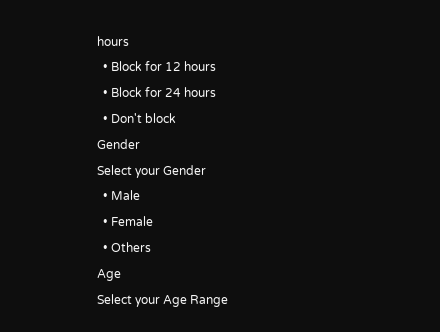hours
  • Block for 12 hours
  • Block for 24 hours
  • Don't block
Gender
Select your Gender
  • Male
  • Female
  • Others
Age
Select your Age Range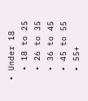• Under 18
  • 18 to 25
  • 26 to 35
  • 36 to 45
  • 45 to 55
  • 55+